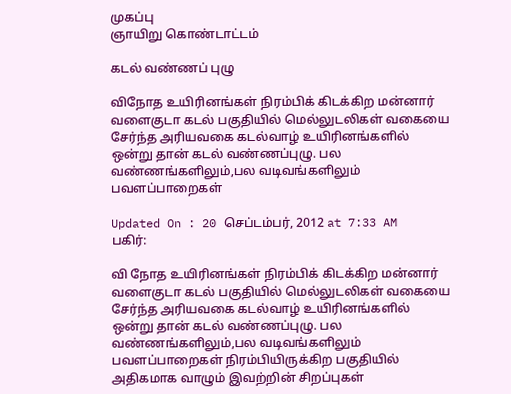முகப்பு
ஞாயிறு கொண்டாட்டம்

கடல் வண்ணப் புழு

விநோத உயிரினங்கள் நிரம்பிக் கிடக்கிற மன்னார் வளைகுடா கடல் பகுதியில் மெல்லுடலிகள் வகையை சேர்ந்த அரியவகை கடல்வாழ் உயிரினங்களில் ஒன்று தான் கடல் வண்ணப்புழு. பல வண்ணங்களிலும்,பல வடிவங்களிலும் பவளப்பாறைகள்

Updated On : 20 செப்டம்பர், 2012 at 7:33 AM
பகிர்:

வி நோத உயிரினங்கள் நிரம்பிக் கிடக்கிற மன்னார் வளைகுடா கடல் பகுதியில் மெல்லுடலிகள் வகையை சேர்ந்த அரியவகை கடல்வாழ் உயிரினங்களில் ஒன்று தான் கடல் வண்ணப்புழு. பல வண்ணங்களிலும்,பல வடிவங்களிலும் பவளப்பாறைகள் நிரம்பியிருக்கிற பகுதியில் அதிகமாக வாழும் இவற்றின் சிறப்புகள்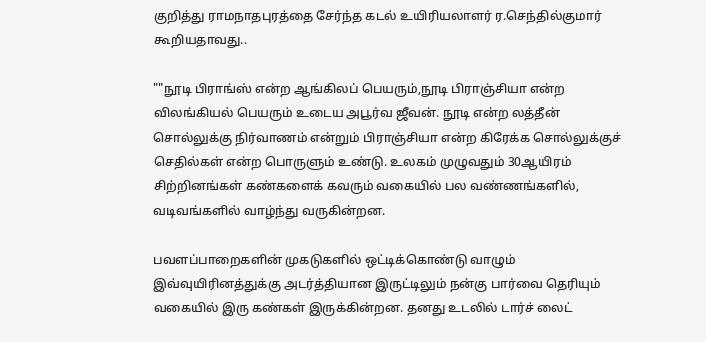குறித்து ராமநாதபுரத்தை சேர்ந்த கடல் உயிரியலாளர் ர.செந்தில்குமார் கூறியதாவது..

""நூடி பிராங்ஸ் என்ற ஆங்கிலப் பெயரும்,நூடி பிராஞ்சியா என்ற விலங்கியல் பெயரும் உடைய அபூர்வ ஜீவன். நூடி என்ற லத்தீன் சொல்லுக்கு நிர்வாணம் என்றும் பிராஞ்சியா என்ற கிரேக்க சொல்லுக்குச் செதில்கள் என்ற பொருளும் உண்டு. உலகம் முழுவதும் 30ஆயிரம் சிற்றினங்கள் கண்களைக் கவரும் வகையில் பல வண்ணங்களில், வடிவங்களில் வாழ்ந்து வருகின்றன.

பவளப்பாறைகளின் முகடுகளில் ஒட்டிக்கொண்டு வாழும் இவ்வுயிரினத்துக்கு அடர்த்தியான இருட்டிலும் நன்கு பார்வை தெரியும் வகையில் இரு கண்கள் இருக்கின்றன. தனது உடலில் டார்ச் லைட்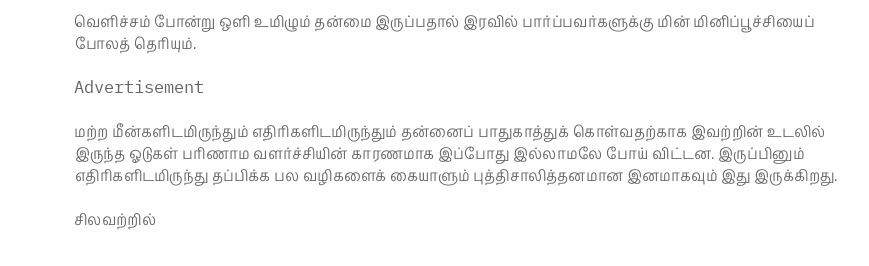வெளிச்சம் போன்று ஒளி உமிழும் தன்மை இருப்பதால் இரவில் பார்ப்பவர்களுக்கு மின் மினிப்பூச்சியைப் போலத் தெரியும்.

Advertisement

மற்ற மீன்களிடமிருந்தும் எதிரிகளிடமிருந்தும் தன்னைப் பாதுகாத்துக் கொள்வதற்காக இவற்றின் உடலில் இருந்த ஓடுகள் பரிணாம வளர்ச்சியின் காரணமாக இப்போது இல்லாமலே போய் விட்டன. இருப்பினும் எதிரிகளிடமிருந்து தப்பிக்க பல வழிகளைக் கையாளும் புத்திசாலித்தனமான இனமாகவும் இது இருக்கிறது.

சிலவற்றில்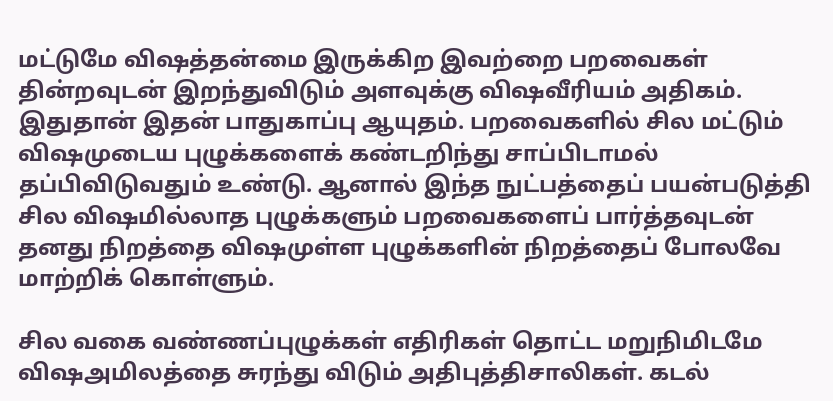மட்டுமே விஷத்தன்மை இருக்கிற இவற்றை பறவைகள் தின்றவுடன் இறந்துவிடும் அளவுக்கு விஷவீரியம் அதிகம். இதுதான் இதன் பாதுகாப்பு ஆயுதம். பறவைகளில் சில மட்டும் விஷமுடைய புழுக்களைக் கண்டறிந்து சாப்பிடாமல் தப்பிவிடுவதும் உண்டு. ஆனால் இந்த நுட்பத்தைப் பயன்படுத்தி சில விஷமில்லாத புழுக்களும் பறவைகளைப் பார்த்தவுடன் தனது நிறத்தை விஷமுள்ள புழுக்களின் நிறத்தைப் போலவே மாற்றிக் கொள்ளும்.

சில வகை வண்ணப்புழுக்கள் எதிரிகள் தொட்ட மறுநிமிடமே விஷஅமிலத்தை சுரந்து விடும் அதிபுத்திசாலிகள். கடல்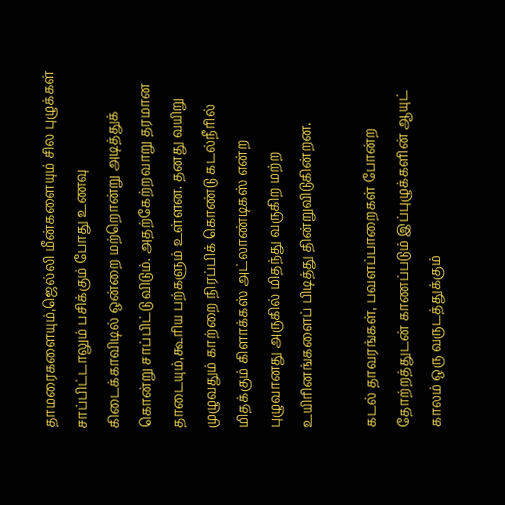தாமரைகளையும்,ஜெல்லி மீன்களையும் சில புழுக்கள் சாப்பிட்டாலும் பசிக்கும் போது உணவு கிடைக்காவிடில் ஒன்றை மற்றொன்று அடித்துக் கொன்று சாப்பிட்டு விடும். அதற்கேற்றவாறு தரமான தாடையும்,கூரிய பற்களும் உள்ளன. தனது வயிறு முழுவதும் காற்றை நிரப்பிக் கொண்டு கடல்நீரில் மிதக்கும் கிளாக்கஸ் அட்லாண்டிகஸ் என்ற புழுவானது அருகில் மிதந்து வருகிற மற்ற உயிரினங்களைப் பிடித்து தின்றுவிடுகின்றன.

கடல் தாவரங்கள், பவளப்பாறைகள் போன்ற தோற்றத்துடன் காணப்படும் இப்புழுக்களின் ஆயுட் காலம் ஒரு வருடத்துக்கும்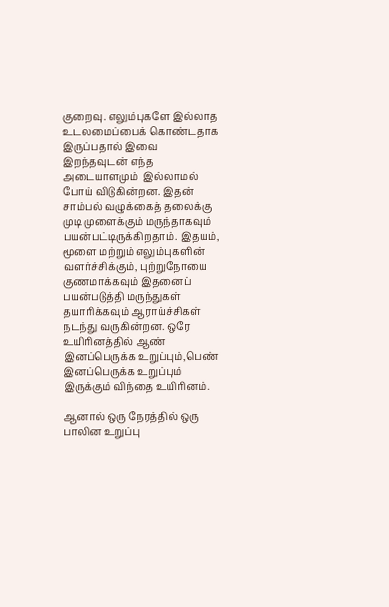குறைவு. எலும்புகளே இல்லாத உடலமைப்பைக் கொண்டதாக இருப்பதால் இவை இறந்தவுடன் எந்த அடையாளமும்  இல்லாமல் போய் விடுகின்றன. இதன் சாம்பல் வழுக்கைத் தலைக்கு முடி முளைக்கும் மருந்தாகவும் பயன்பட்டிருக்கிறதாம். இதயம், மூளை மற்றும் எலும்புகளின் வளர்ச்சிக்கும், புற்றுநோயை குணமாக்கவும் இதனைப்  பயன்படுத்தி மருந்துகள் தயாரிக்கவும் ஆராய்ச்சிகள் நடந்து வருகின்றன. ஒரே உயிரினத்தில் ஆண் இனப்பெருக்க உறுப்பும்,பெண் இனப்பெருக்க உறுப்பும் இருக்கும் விந்தை உயிரினம்.

ஆனால் ஒரு நேரத்தில் ஒரு பாலின உறுப்பு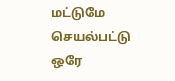மட்டுமே செயல்பட்டு ஒரே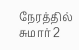நேரத்தில் சுமார் 2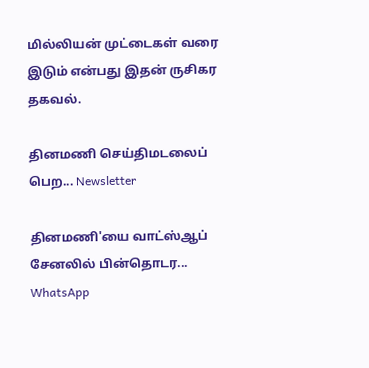மில்லியன் முட்டைகள் வரை இடும் என்பது இதன் ருசிகர தகவல்.

தினமணி செய்திமடலைப் பெற... Newsletter

தினமணி'யை வாட்ஸ்ஆப் சேனலில் பின்தொடர... WhatsApp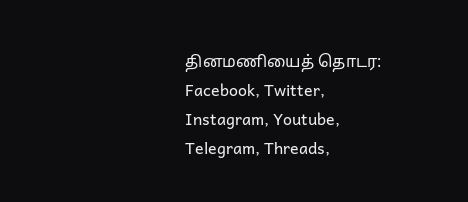தினமணியைத் தொடர: Facebook, Twitter, Instagram, Youtube, Telegram, Threads,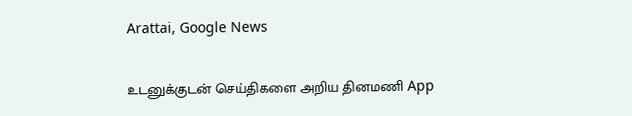Arattai, Google News

உடனுக்குடன் செய்திகளை அறிய தினமணி App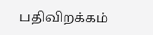பதிவிறக்கம்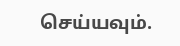செய்யவும்.